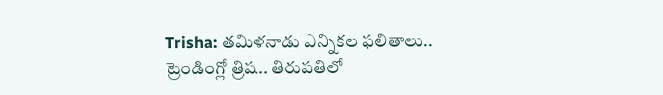Trisha: తమిళనాడు ఎన్నికల ఫలితాలు.. ట్రెండింగ్లో త్రిష.. తిరుపతిలో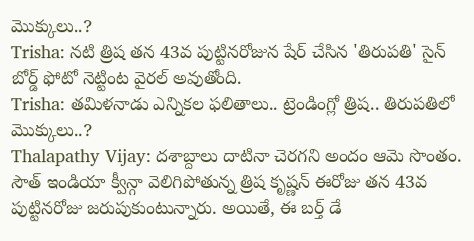మొక్కులు..?
Trisha: నటి త్రిష తన 43వ పుట్టినరోజున షేర్ చేసిన 'తిరుపతి' సైన్ బోర్డ్ ఫోటో నెట్టింట వైరల్ అవుతోంది.
Trisha: తమిళనాడు ఎన్నికల ఫలితాలు.. ట్రెండింగ్లో త్రిష.. తిరుపతిలో మొక్కులు..?
Thalapathy Vijay: దశాబ్దాలు దాటినా చెరగని అందం ఆమె సొంతం. సౌత్ ఇండియా క్వీన్గా వెలిగిపోతున్న త్రిష కృష్ణన్ ఈరోజు తన 43వ పుట్టినరోజు జరుపుకుంటున్నారు. అయితే, ఈ బర్త్ డే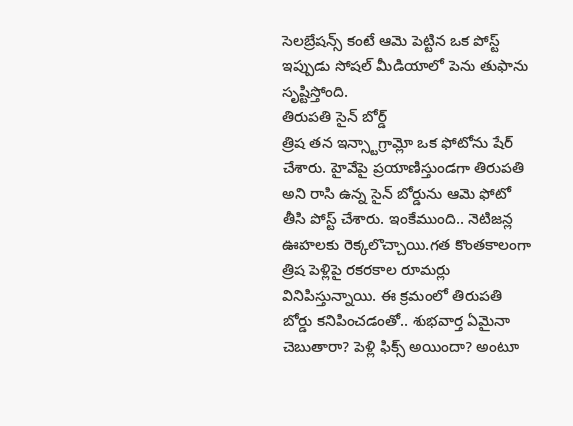సెలబ్రేషన్స్ కంటే ఆమె పెట్టిన ఒక పోస్ట్ ఇప్పుడు సోషల్ మీడియాలో పెను తుఫాను సృష్టిస్తోంది.
తిరుపతి సైన్ బోర్డ్
త్రిష తన ఇన్స్టాగ్రామ్లో ఒక ఫోటోను షేర్ చేశారు. హైవేపై ప్రయాణిస్తుండగా తిరుపతి అని రాసి ఉన్న సైన్ బోర్డును ఆమె ఫోటో తీసి పోస్ట్ చేశారు. ఇంకేముంది.. నెటిజన్ల ఊహలకు రెక్కలొచ్చాయి.గత కొంతకాలంగా త్రిష పెళ్లిపై రకరకాల రూమర్లు వినిపిస్తున్నాయి. ఈ క్రమంలో తిరుపతి బోర్డు కనిపించడంతో.. శుభవార్త ఏమైనా చెబుతారా? పెళ్లి ఫిక్స్ అయిందా? అంటూ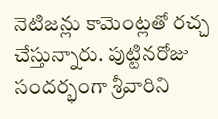నెటిజన్లు కామెంట్లతో రచ్చ చేస్తున్నారు. పుట్టినరోజు సందర్భంగా శ్రీవారిని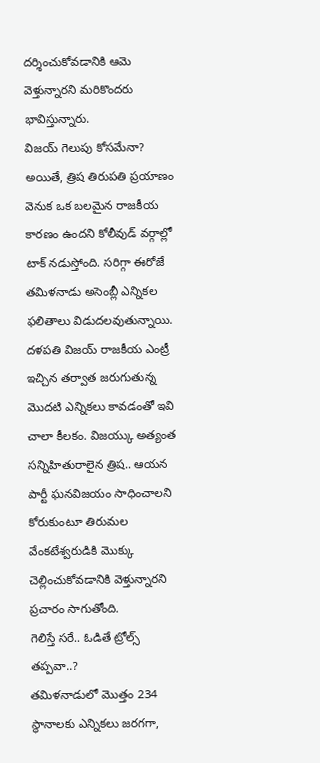దర్శించుకోవడానికి ఆమె వెళ్తున్నారని మరికొందరు భావిస్తున్నారు.
విజయ్ గెలుపు కోసమేనా?
అయితే, త్రిష తిరుపతి ప్రయాణం వెనుక ఒక బలమైన రాజకీయ కారణం ఉందని కోలీవుడ్ వర్గాల్లో టాక్ నడుస్తోంది. సరిగ్గా ఈరోజే తమిళనాడు అసెంబ్లీ ఎన్నికల ఫలితాలు విడుదలవుతున్నాయి. దళపతి విజయ్ రాజకీయ ఎంట్రీ ఇచ్చిన తర్వాత జరుగుతున్న మొదటి ఎన్నికలు కావడంతో ఇవి చాలా కీలకం. విజయ్కు అత్యంత సన్నిహితురాలైన త్రిష.. ఆయన పార్టీ ఘనవిజయం సాధించాలని కోరుకుంటూ తిరుమల వేంకటేశ్వరుడికి మొక్కు చెల్లించుకోవడానికి వెళ్తున్నారని ప్రచారం సాగుతోంది.
గెలిస్తే సరే.. ఓడితే ట్రోల్స్ తప్పవా..?
తమిళనాడులో మొత్తం 234 స్థానాలకు ఎన్నికలు జరగగా,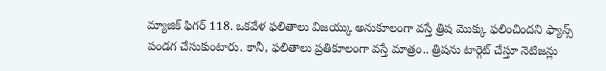మ్యాజిక్ ఫిగర్ 118. ఒకవేళ ఫలితాలు విజయ్కు అనుకూలంగా వస్తే త్రిష మొక్కు ఫలించిందని ఫ్యాన్స్ పండగ చేసుకుంటారు. కానీ, ఫలితాలు ప్రతికూలంగా వస్తే మాత్రం.. త్రిషను టార్గెట్ చేస్తూ నెటిజన్లు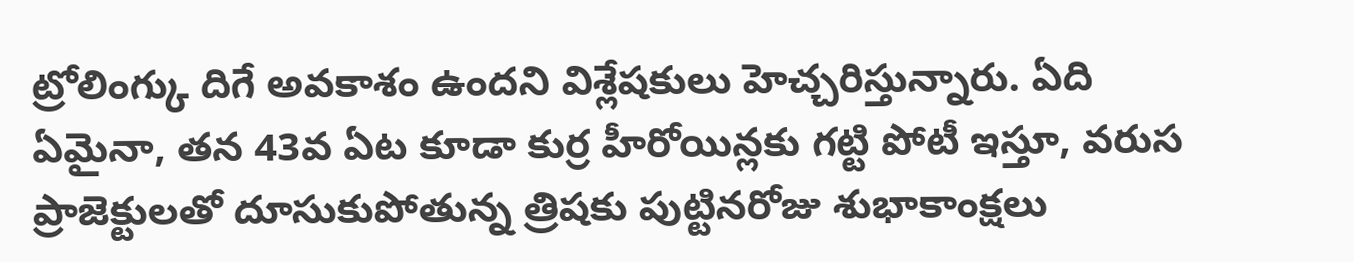ట్రోలింగ్కు దిగే అవకాశం ఉందని విశ్లేషకులు హెచ్చరిస్తున్నారు. ఏది ఏమైనా, తన 43వ ఏట కూడా కుర్ర హీరోయిన్లకు గట్టి పోటీ ఇస్తూ, వరుస ప్రాజెక్టులతో దూసుకుపోతున్న త్రిషకు పుట్టినరోజు శుభాకాంక్షలు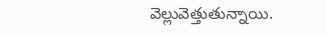వెల్లువెత్తుతున్నాయి.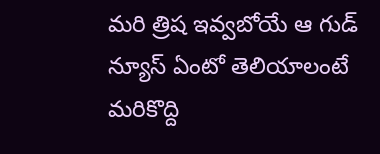మరి త్రిష ఇవ్వబోయే ఆ గుడ్ న్యూస్ ఏంటో తెలియాలంటే మరికొద్ది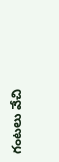గంటలు వేచి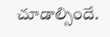చూడాల్సిందే.